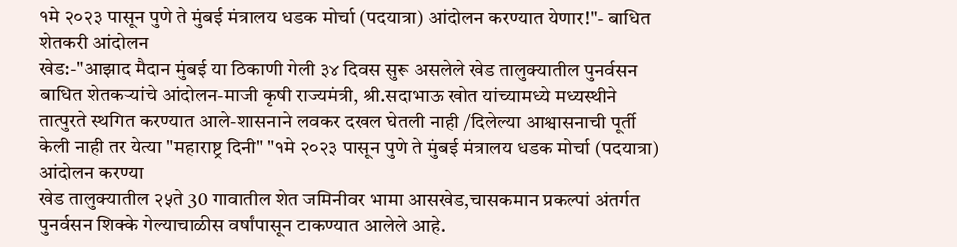१मे २०२३ पासून पुणे ते मुंबई मंत्रालय धडक मोर्चा (पदयात्रा) आंदोलन करण्यात येणार!"- बाधित शेतकरी आंदोलन
खेड:-"आझाद मैदान मुंबई या ठिकाणी गेली ३४ दिवस सुरू असलेले खेड तालुक्यातील पुनर्वसन बाधित शेतकऱ्यांचे आंदोलन-माजी कृषी राज्यमंत्री, श्री.सदाभाऊ खोत यांच्यामध्ये मध्यस्थीने तात्पुरते स्थगित करण्यात आले-शासनाने लवकर दखल घेतली नाही /दिलेल्या आश्वासनाची पूर्ती केली नाही तर येत्या "महाराष्ट्र दिनी" "१मे २०२३ पासून पुणे ते मुंबई मंत्रालय धडक मोर्चा (पदयात्रा) आंदोलन करण्या
खेड तालुक्यातील २५ते 30 गावातील शेत जमिनीवर भामा आसखेड,चासकमान प्रकल्पां अंतर्गत पुनर्वसन शिक्के गेल्याचाळीस वर्षांपासून टाकण्यात आलेले आहे.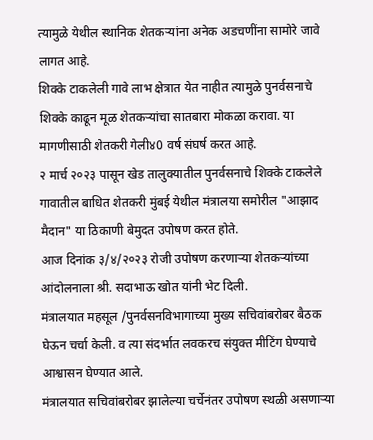त्यामुळे येथील स्थानिक शेतकऱ्यांना अनेक अडचणींना सामोरे जावे लागत आहे.
शिक्के टाकलेली गावे लाभ क्षेत्रात येत नाहीत त्यामुळे पुनर्वसनाचे शिक्के काढून मूळ शेतकऱ्यांचा सातबारा मोकळा करावा. या मागणीसाठी शेतकरी गेली४0 वर्ष संघर्ष करत आहे.
२ मार्च २०२३ पासून खेड तालुक्यातील पुनर्वसनाचे शिक्के टाकलेले गावातील बाधित शेतकरी मुंबई येथील मंत्रालया समोरील "आझाद मैदान" या ठिकाणी बेमुदत उपोषण करत होते.
आज दिनांक ३/४/२०२३ रोजी उपोषण करणाऱ्या शेतकऱ्यांच्या आंदोलनाला श्री. सदाभाऊ खोत यांनी भेट दिली.
मंत्रालयात महसूल /पुनर्वसनविभागाच्या मुख्य सचिवांबरोबर बैठक घेऊन चर्चा केली. व त्या संदर्भात लवकरच संयुक्त मीटिंग घेण्याचे आश्वासन घेण्यात आले.
मंत्रालयात सचिवांबरोबर झालेल्या चर्चेनंतर उपोषण स्थळी असणाऱ्या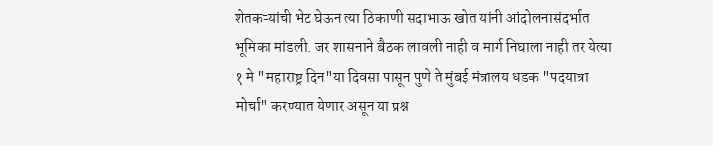शेतकऱ्यांची भेट घेऊन त्या ठिकाणी सदाभाऊ खोत यांनी आंदोलनासंदर्भात भूमिका मांडली. जर शासनाने बैठक लावली नाही व मार्ग निघाला नाही तर येत्या १ मे "महाराष्ट्र दिन"या दिवसा पासून पुणे ते मुंबई मंत्रालय धडक "पदयात्रा मोर्चा" करण्यात येणार असून या प्रश्न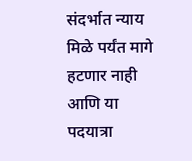संदर्भात न्याय मिळे पर्यंत मागे हटणार नाही आणि या पदयात्रा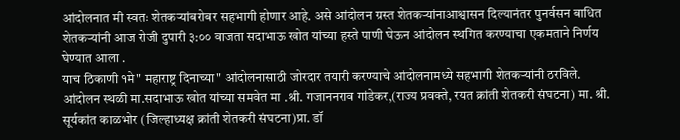आंदोलनात मी स्वतः शेतकऱ्यांबरोबर सहभागी होणार आहे. असे आंदोलन ग्रस्त शेतकऱ्यांनाआश्वासन दिल्यानंतर पुनर्वसन बाधित शेतकऱ्यांनी आज रोजी दुपारी ३:०० वाजता सदाभाऊ खोत यांच्या हस्ते पाणी घेऊन आंदोलन स्थगित करण्याचा एकमताने निर्णय घेण्यात आला .
याच ठिकाणी १मे" महाराष्ट्र दिनाच्या" आंदोलनासाठी जोरदार तयारी करण्याचे आंदोलनामध्ये सहभागी शेतकऱ्यांनी ठरविले.
आंदोलन स्थळी मा.सदाभाऊ खोत यांच्या समवेत मा .श्री. गजाननराव गांडेकर,(राज्य प्रवक्ते, रयत क्रांती शेतकरी संघटना) मा. श्री. सूर्यकांत काळभोर (जिल्हाध्यक्ष क्रांती शेतकरी संघटना)प्रा. डॉ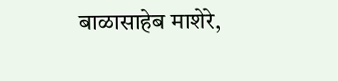बाळासाहेब माशेरे,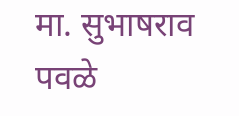मा. सुभाषराव पवळे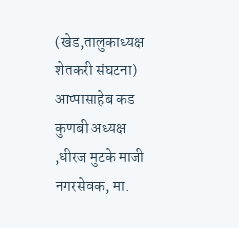(खेड,तालुकाध्यक्ष शेतकरी संघटना) आप्पासाहेब कड कुणबी अध्यक्ष ,धीरज मुटके माजी नगरसेवक, मा.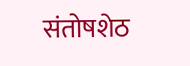संतोषशेठ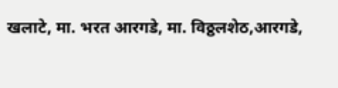खलाटे, मा. भरत आरगडे, मा. विठ्ठलशेठ,आरगडे,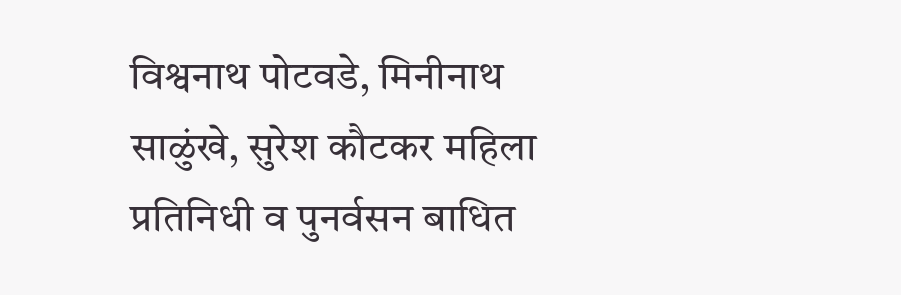विश्वनाथ पोटवडे, मिनीनाथ साळुंखे, सुरेश कौटकर महिला प्रतिनिधी व पुनर्वसन बाधित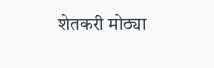शेतकरी मोठ्या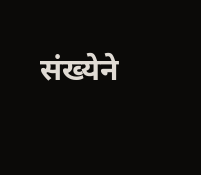संख्येने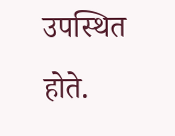उपस्थित होते.